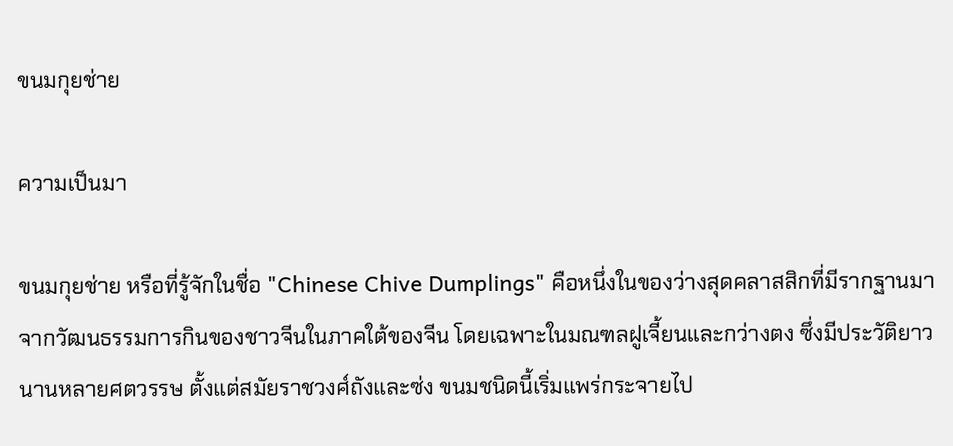ขนมกุยช่าย

ความเป็นมา

ขนมกุยช่าย หรือที่รู้จักในชื่อ "Chinese Chive Dumplings" คือหนึ่งในของว่างสุดคลาสสิกที่มีรากฐานมาจากวัฒนธรรมการกินของชาวจีนในภาคใต้ของจีน โดยเฉพาะในมณฑลฝูเจี้ยนและกว่างตง ซึ่งมีประวัติยาวนานหลายศตวรรษ ตั้งแต่สมัยราชวงศ์ถังและซ่ง ขนมชนิดนี้เริ่มแพร่กระจายไป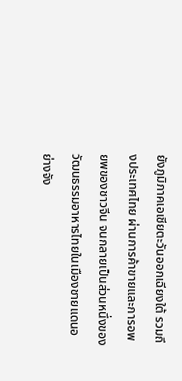ยังภูมิภาคเอเชียตะวันออกเฉียงใต้ รวมถึงประเทศไทย ผ่านการค้าขายและการอพยพของชาวจีน จนกลายเป็นส่วนหนึ่งของวัฒนธรรมอาหารไทยในเมืองชายแดนอย่างจัง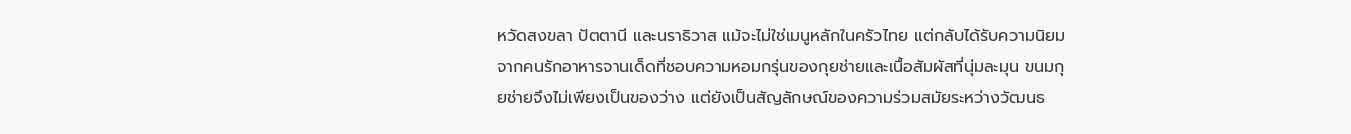หวัดสงขลา ปัตตานี และนราธิวาส แม้จะไม่ใช่เมนูหลักในครัวไทย แต่กลับได้รับความนิยมจากคนรักอาหารจานเด็ดที่ชอบความหอมกรุ่นของกุยช่ายและเนื้อสัมผัสที่นุ่มละมุน ขนมกุยช่ายจึงไม่เพียงเป็นของว่าง แต่ยังเป็นสัญลักษณ์ของความร่วมสมัยระหว่างวัฒนธ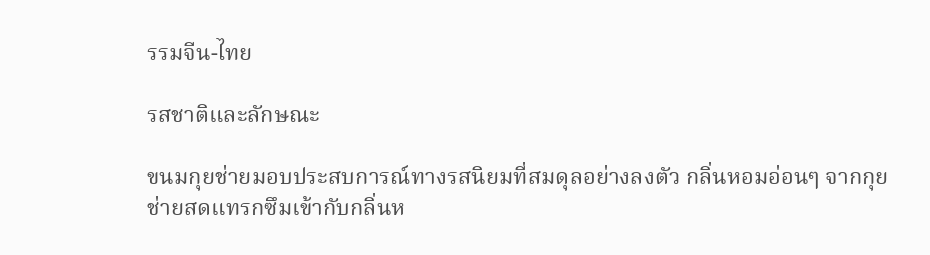รรมจีน-ไทย

รสชาติและลักษณะ

ขนมกุยช่ายมอบประสบการณ์ทางรสนิยมที่สมดุลอย่างลงตัว กลิ่นหอมอ่อนๆ จากกุยช่ายสดแทรกซึมเข้ากับกลิ่นห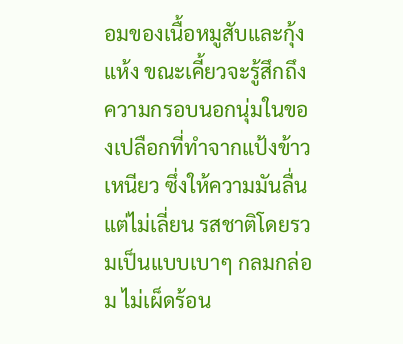อมของเนื้อหมูสับและกุ้งแห้ง ขณะเคี้ยวจะรู้สึกถึงความกรอบนอกนุ่มในของเปลือกที่ทำจากแป้งข้าวเหนียว ซึ่งให้ความมันลื่นแต่ไม่เลี่ยน รสชาติโดยรวมเป็นแบบเบาๆ กลมกล่อม ไม่เผ็ดร้อน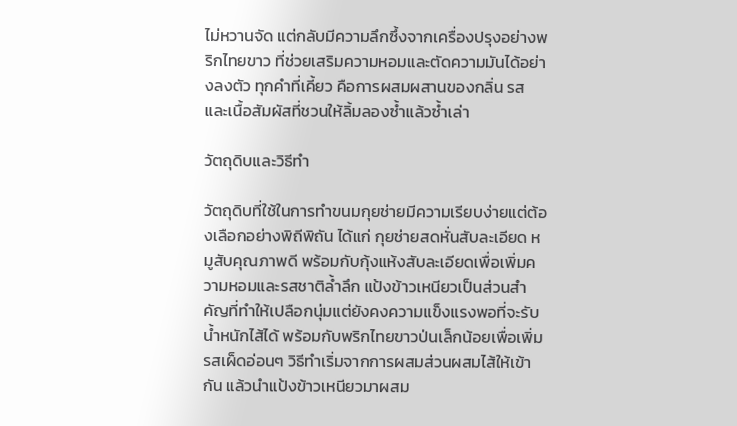ไม่หวานจัด แต่กลับมีความลึกซึ้งจากเครื่องปรุงอย่างพริกไทยขาว ที่ช่วยเสริมความหอมและตัดความมันได้อย่างลงตัว ทุกคำที่เคี้ยว คือการผสมผสานของกลิ่น รส และเนื้อสัมผัสที่ชวนให้ลิ้มลองซ้ำแล้วซ้ำเล่า

วัตถุดิบและวิธีทำ

วัตถุดิบที่ใช้ในการทำขนมกุยช่ายมีความเรียบง่ายแต่ต้องเลือกอย่างพิถีพิถัน ได้แก่ กุยช่ายสดหั่นสับละเอียด หมูสับคุณภาพดี พร้อมกับกุ้งแห้งสับละเอียดเพื่อเพิ่มความหอมและรสชาติล้ำลึก แป้งข้าวเหนียวเป็นส่วนสำคัญที่ทำให้เปลือกนุ่มแต่ยังคงความแข็งแรงพอที่จะรับน้ำหนักไส้ได้ พร้อมกับพริกไทยขาวป่นเล็กน้อยเพื่อเพิ่มรสเผ็ดอ่อนๆ วิธีทำเริ่มจากการผสมส่วนผสมไส้ให้เข้ากัน แล้วนำแป้งข้าวเหนียวมาผสม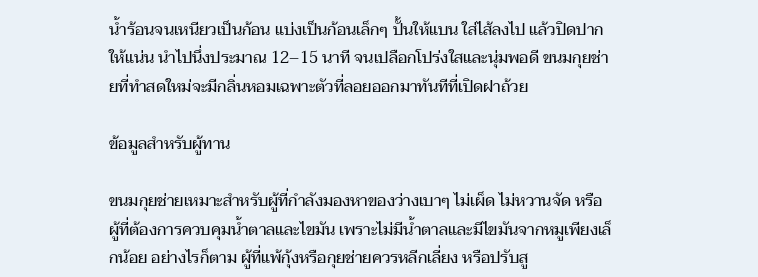น้ำร้อนจนเหนียวเป็นก้อน แบ่งเป็นก้อนเล็กๆ ปั้นให้แบน ใส่ไส้ลงไป แล้วปิดปากให้แน่น นำไปนึ่งประมาณ 12–15 นาที จนเปลือกโปร่งใสและนุ่มพอดี ขนมกุยช่ายที่ทำสดใหม่จะมีกลิ่นหอมเฉพาะตัวที่ลอยออกมาทันทีที่เปิดฝาถ้วย

ข้อมูลสำหรับผู้ทาน

ขนมกุยช่ายเหมาะสำหรับผู้ที่กำลังมองหาของว่างเบาๆ ไม่เผ็ด ไม่หวานจัด หรือผู้ที่ต้องการควบคุมน้ำตาลและไขมัน เพราะไม่มีน้ำตาลและมีไขมันจากหมูเพียงเล็กน้อย อย่างไรก็ตาม ผู้ที่แพ้กุ้งหรือกุยช่ายควรหลีกเลี่ยง หรือปรับสู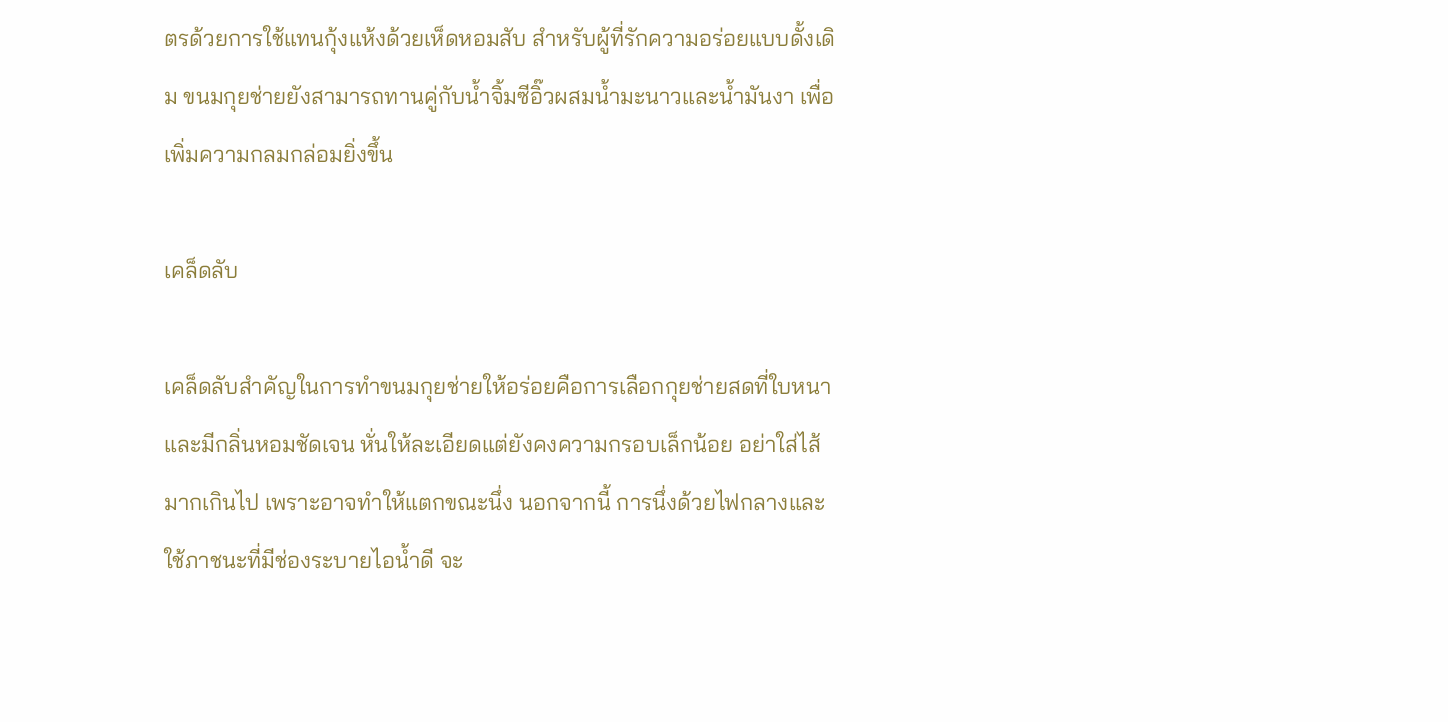ตรด้วยการใช้แทนกุ้งแห้งด้วยเห็ดหอมสับ สำหรับผู้ที่รักความอร่อยแบบดั้งเดิม ขนมกุยช่ายยังสามารถทานคู่กับน้ำจิ้มซีอิ๊วผสมน้ำมะนาวและน้ำมันงา เพื่อเพิ่มความกลมกล่อมยิ่งขึ้น

เคล็ดลับ

เคล็ดลับสำคัญในการทำขนมกุยช่ายให้อร่อยคือการเลือกกุยช่ายสดที่ใบหนาและมีกลิ่นหอมชัดเจน หั่นให้ละเอียดแต่ยังคงความกรอบเล็กน้อย อย่าใส่ไส้มากเกินไป เพราะอาจทำให้แตกขณะนึ่ง นอกจากนี้ การนึ่งด้วยไฟกลางและใช้ภาชนะที่มีช่องระบายไอน้ำดี จะ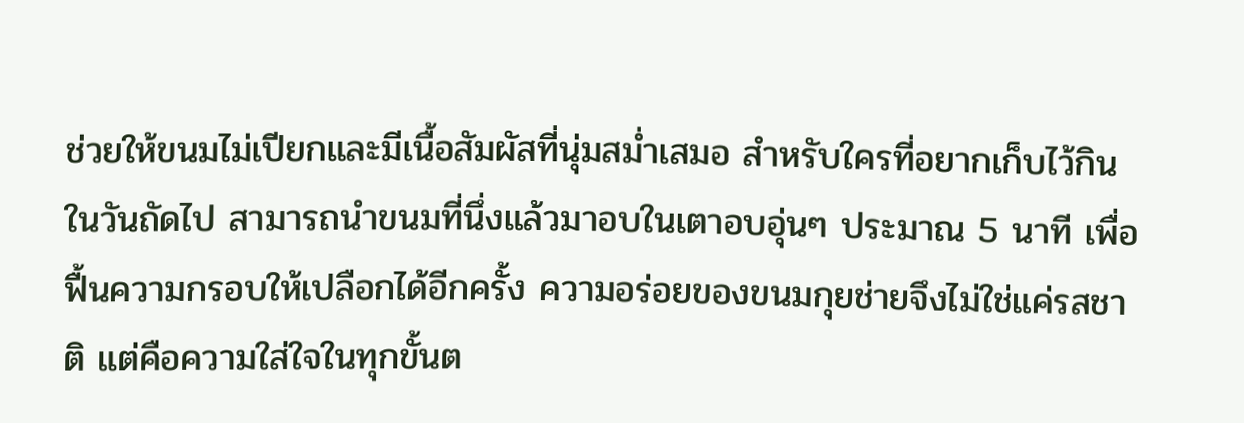ช่วยให้ขนมไม่เปียกและมีเนื้อสัมผัสที่นุ่มสม่ำเสมอ สำหรับใครที่อยากเก็บไว้กินในวันถัดไป สามารถนำขนมที่นึ่งแล้วมาอบในเตาอบอุ่นๆ ประมาณ 5 นาที เพื่อฟื้นความกรอบให้เปลือกได้อีกครั้ง ความอร่อยของขนมกุยช่ายจึงไม่ใช่แค่รสชาติ แต่คือความใส่ใจในทุกขั้นต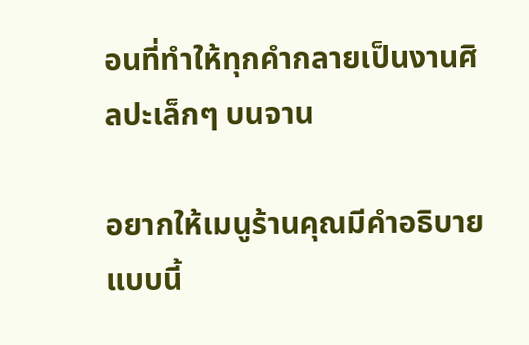อนที่ทำให้ทุกคำกลายเป็นงานศิลปะเล็กๆ บนจาน

อยากให้เมนูร้านคุณมีคำอธิบายแบบนี้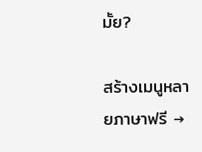มั้ย?

สร้างเมนูหลายภาษาฟรี →